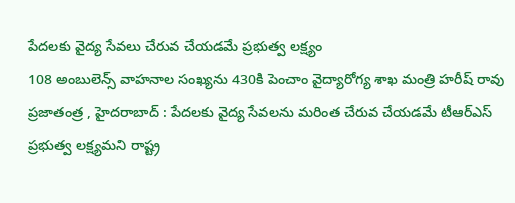పేదలకు వైద్య సేవలు చేరువ చేయడమే ప్రభుత్వ లక్ష్యం
108 అంబులెన్స్ వాహనాల సంఖ్యను 430కి పెంచాం వైద్యారోగ్య శాఖ మంత్రి హరీష్ రావు ప్రజాతంత్ర , హైదరాబాద్ : పేదలకు వైద్య సేవలను మరింత చేరువ చేయడమే టీఆర్ఎస్ ప్రభుత్వ లక్ష్యమని రాష్ట్ర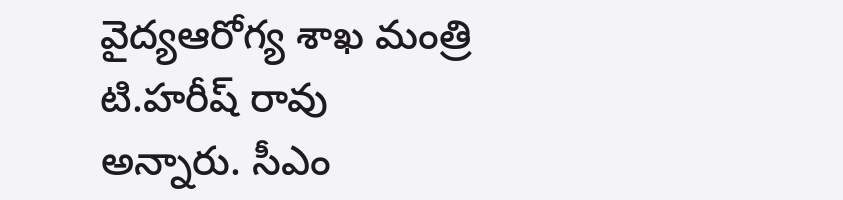వైద్యఆరోగ్య శాఖ మంత్రి టి.హరీష్ రావు అన్నారు. సీఎం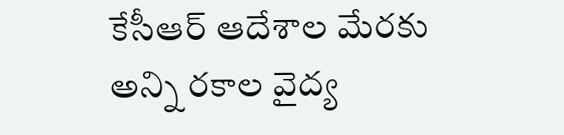కేసీఆర్ ఆదేశాల మేరకు అన్ని రకాల వైద్య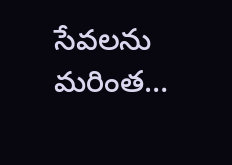సేవలను మరింత…